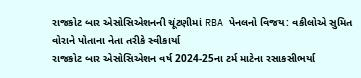રાજકોટ બાર એસોસિએશનની ચૂંટણીમાં RBA પેનલનો વિજય: વકીલોએ સુમિત વોરાને પોતાના નેતા તરીકે સ્વીકાર્યા
રાજકોટ બાર એસોસિએશન વર્ષ 2024-25ના ટર્મ માટેના રસાકસીભર્યા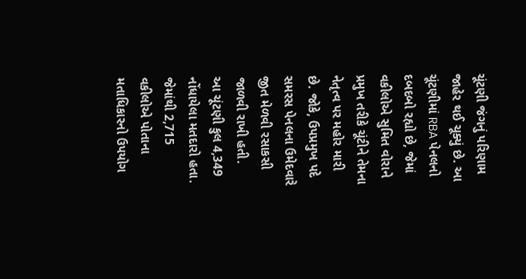ચૂંટણી જંગનું પરિણામ જાહેર થઈ ચૂક્યું છે. આ ચૂંટણીમાં RBA પેનલનો દબદબો રહ્યો છે, જેમાં વકીલોએ સુમિત વોરાને પ્રમુખ તરીકે ચૂંટીને તેમના નેતૃત્વ પર મહોર મારી છે. જોકે, ઉપપ્રમુખ પદે સમરસ પેનલના ઉમેદવારે જીત મેળવી રસાકસી જાળવી રાખી હતી.
આ ચૂંટણી કુલ 4,349 નોંધાયેલા મતદારો હતા. જેમાંથી 2,715 વકીલોએ પોતાના મતાધિકારનો ઉપયોગ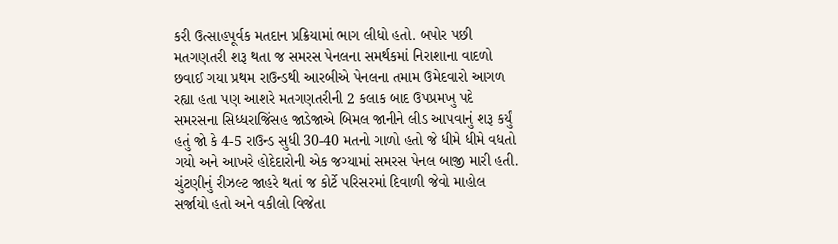કરી ઉત્સાહપૂર્વક મતદાન પ્રક્રિયામાં ભાગ લીધો હતો. બપોર પછી મતગણતરી શરૂ થતા જ સમરસ પેનલના સમર્થકમાં નિરાશાના વાદળો છવાઈ ગયા પ્રથમ રાઉન્ડથી આરબીએ પેનલના તમામ ઉમેદવારો આગળ રહ્યા હતા પણ આશરે મતગણતરીની 2 કલાક બાદ ઉપપ્રમખુ પદે સમરસના સિધ્ધરાજિંસહ જાડેજાએ બિમલ જાનીને લીડ આપવાનું શરૂ કર્યું હતું જો કે 4-5 રાઉન્ડ સુધી 30-40 મતનો ગાળો હતો જે ધીમે ધીમે વધતો ગયો અને આખરે હોદેદારોની એક જગ્યામાં સમરસ પેનલ બાજી મારી હતી.
ચુંટણીનું રીઝલ્ટ જાહરે થતાં જ કોર્ટે પરિસરમાં દિવાળી જેવો માહોલ સર્જાયો હતો અને વકીલો વિજેતા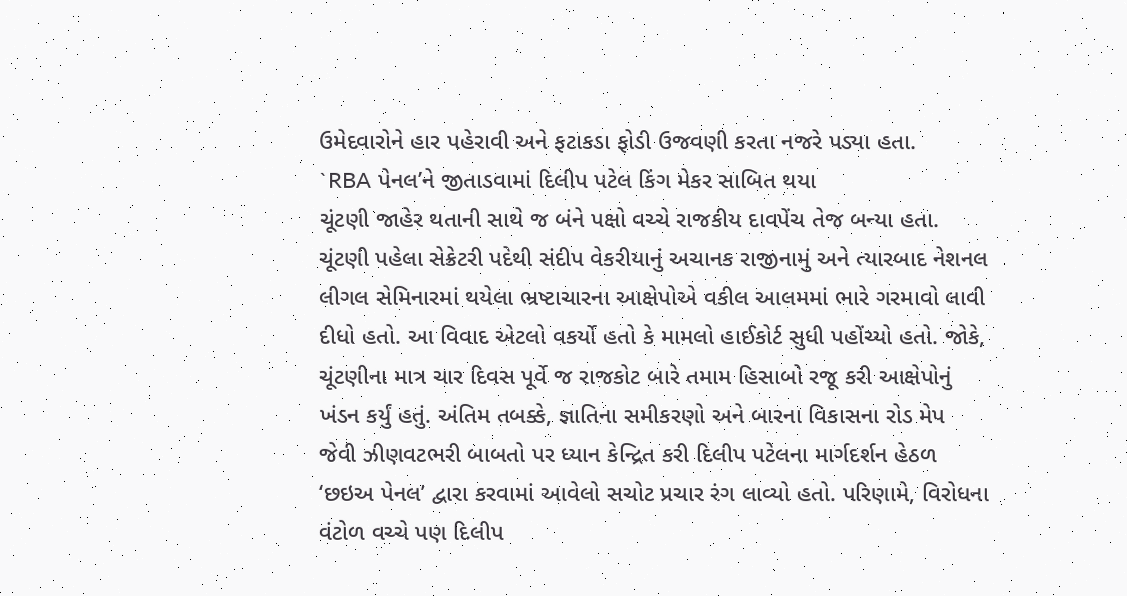ઉમેદવારોને હાર પહેરાવી અને ફટાકડા ફોડી ઉજવણી કરતા નજરે પડ્યા હતા.
`RBA પેનલ’ને જીતાડવામાં દિલીપ પટેલ કિંગ મેકર સાબિત થયા
ચૂંટણી જાહેર થતાની સાથે જ બંને પક્ષો વચ્ચે રાજકીય દાવપેંચ તેજ બન્યા હતા. ચૂંટણી પહેલા સેક્રેટરી પદેથી સંદીપ વેકરીયાનું અચાનક રાજીનામું અને ત્યારબાદ નેશનલ લીગલ સેમિનારમાં થયેલા ભ્રષ્ટાચારના આક્ષેપોએ વકીલ આલમમાં ભારે ગરમાવો લાવી દીધો હતો. આ વિવાદ એટલો વકર્યો હતો કે મામલો હાઈકોર્ટ સુધી પહોંચ્યો હતો. જોકે, ચૂંટણીના માત્ર ચાર દિવસ પૂર્વે જ રાજકોટ બારે તમામ હિસાબો રજૂ કરી આક્ષેપોનું ખંડન કર્યું હતું. અંતિમ તબક્કે, જ્ઞાતિના સમીકરણો અને બારના વિકાસના રોડ મેપ જેવી ઝીણવટભરી બાબતો પર ધ્યાન કેન્દ્રિત કરી દિલીપ પટેલના માર્ગદર્શન હેઠળ ‘છઇઅ પેનલ’ દ્વારા કરવામાં આવેલો સચોટ પ્રચાર રંગ લાવ્યો હતો. પરિણામે, વિરોધના વંટોળ વચ્ચે પણ દિલીપ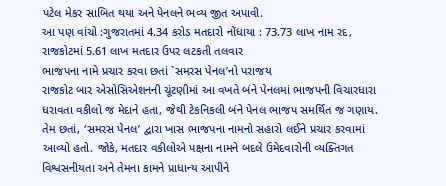પટેલ મેકર સાબિત થયા અને પેનલને ભવ્ય જીત અપાવી.
આ પણ વાંચો :ગુજરાતમાં 4.34 કરોડ મતદારો નોંધાયા : 73.73 લાખ નામ રદ, રાજકોટમાં 5.61 લાખ મતદાર ઉપર લટકતી તલવાર
ભાજપના નામે પ્રચાર કરવા છતાં `સમરસ પેનલ’નો પરાજય
રાજકોટ બાર એસોસિએશનની ચૂંટણીમાં આ વખતે બંને પેનલમાં ભાજપની વિચારધારા ધરાવતા વકીલો જ મેદાને હતા, જેથી ટેકનિકલી બંને પેનલ ભાજપ સમર્થિત જ ગણાય. તેમ છતાં, ‘સમરસ પેનલ’ દ્વારા ખાસ ભાજપના નામનો સહારો લઈને પ્રચાર કરવામાં આવ્યો હતો. જોકે, મતદાર વકીલોએ પક્ષના નામને બદલે ઉમેદવારોની વ્યક્તિગત વિશ્વસનીયતા અને તેમના કામને પ્રાધાન્ય આપીને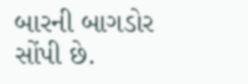બારની બાગડોર સોંપી છે.